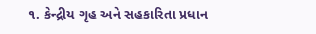૧. કેન્દ્રીય ગૃહ અને સહકારિતા પ્રધાન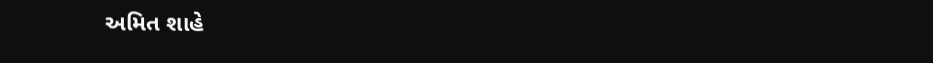અમિત શાહે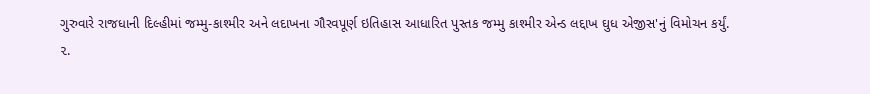ગુરુવારે રાજધાની દિલ્હીમાં જમ્મુ-કાશ્મીર અને લદાખના ગૌરવપૂર્ણ ઇતિહાસ આધારિત પુસ્તક જમ્મુ કાશ્મીર એન્ડ લદ્દાખ ઘુધ એજીસ'નું વિમોચન કર્યું.
૨.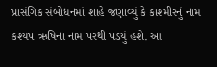પ્રાસંગિક સંબોધનમાં શાહે જણાવ્યું કે કાશ્મીરનું નામ કશ્યપ ઋષિના નામ પરથી પડયું હશે. આ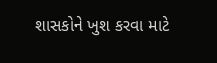શાસકોને ખુશ કરવા માટે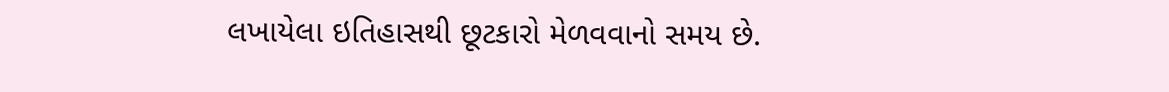લખાયેલા ઇતિહાસથી છૂટકારો મેળવવાનો સમય છે.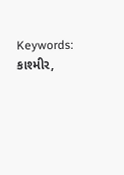Keywords: કાશ્મીર,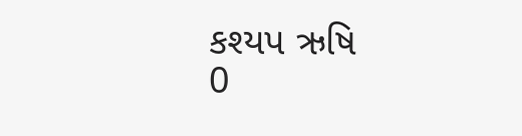કશ્યપ ઋષિ
0